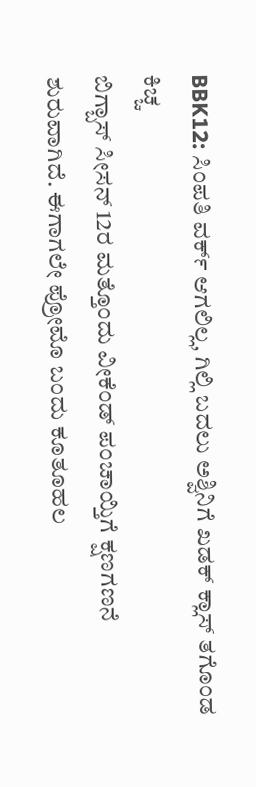BBK12: ಸಿಂಪತಿ ವರ್ಕ್ ಆಗಲಿಲ್ಲ, ಗಿಲ್ಲಿ ಬದಲು ಅಶ್ವಿನಿಗೆ ಖಡಕ್ ಕ್ಲಾಸ್ ತಗೊಂಡ ಕಿಚ್ಚ
ಬಿಗ್ಬಾಸ್ ಸೀಸನ್ 12ರ ಮತ್ತೊಂದು ವೀಕೆಂಡ್ ಪಂಚಾಯ್ತಿಗೆ ಕ್ಷಣಗಣನೆ ಶುರುವಾಗಿದೆ. ಈಗಾಗಲೇ ಪ್ರೋಮೊ ಬಂದು ಕೂತೂಹಲ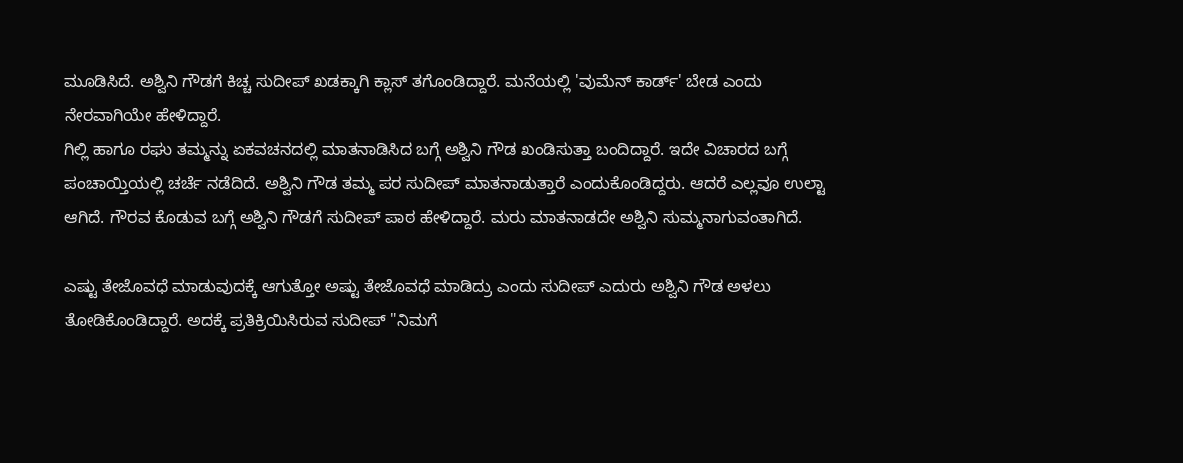ಮೂಡಿಸಿದೆ. ಅಶ್ವಿನಿ ಗೌಡಗೆ ಕಿಚ್ಚ ಸುದೀಪ್ ಖಡಕ್ಕಾಗಿ ಕ್ಲಾಸ್ ತಗೊಂಡಿದ್ದಾರೆ. ಮನೆಯಲ್ಲಿ 'ವುಮೆನ್ ಕಾರ್ಡ್' ಬೇಡ ಎಂದು ನೇರವಾಗಿಯೇ ಹೇಳಿದ್ದಾರೆ.
ಗಿಲ್ಲಿ ಹಾಗೂ ರಘು ತಮ್ಮನ್ನು ಏಕವಚನದಲ್ಲಿ ಮಾತನಾಡಿಸಿದ ಬಗ್ಗೆ ಅಶ್ವಿನಿ ಗೌಡ ಖಂಡಿಸುತ್ತಾ ಬಂದಿದ್ದಾರೆ. ಇದೇ ವಿಚಾರದ ಬಗ್ಗೆ ಪಂಚಾಯ್ತಿಯಲ್ಲಿ ಚರ್ಚೆ ನಡೆದಿದೆ. ಅಶ್ವಿನಿ ಗೌಡ ತಮ್ಮ ಪರ ಸುದೀಪ್ ಮಾತನಾಡುತ್ತಾರೆ ಎಂದುಕೊಂಡಿದ್ದರು. ಆದರೆ ಎಲ್ಲವೂ ಉಲ್ಟಾ ಆಗಿದೆ. ಗೌರವ ಕೊಡುವ ಬಗ್ಗೆ ಅಶ್ವಿನಿ ಗೌಡಗೆ ಸುದೀಪ್ ಪಾಠ ಹೇಳಿದ್ದಾರೆ. ಮರು ಮಾತನಾಡದೇ ಅಶ್ವಿನಿ ಸುಮ್ಮನಾಗುವಂತಾಗಿದೆ.

ಎಷ್ಟು ತೇಜೊವಧೆ ಮಾಡುವುದಕ್ಕೆ ಆಗುತ್ತೋ ಅಷ್ಟು ತೇಜೊವಧೆ ಮಾಡಿದ್ರು ಎಂದು ಸುದೀಪ್ ಎದುರು ಅಶ್ವಿನಿ ಗೌಡ ಅಳಲು ತೋಡಿಕೊಂಡಿದ್ದಾರೆ. ಅದಕ್ಕೆ ಪ್ರತಿಕ್ರಿಯಿಸಿರುವ ಸುದೀಪ್ "ನಿಮಗೆ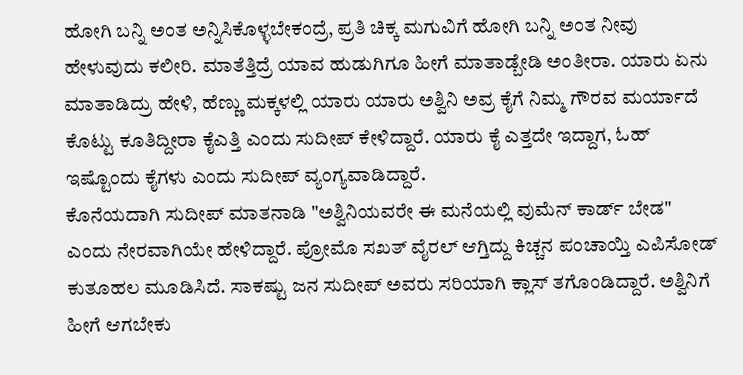ಹೋಗಿ ಬನ್ನಿ ಅಂತ ಅನ್ನಿಸಿಕೊಳ್ಳಬೇಕಂದ್ರೆ, ಪ್ರತಿ ಚಿಕ್ಕ ಮಗುವಿಗೆ ಹೋಗಿ ಬನ್ನಿ ಅಂತ ನೀವು ಹೇಳುವುದು ಕಲೀರಿ. ಮಾತೆತ್ತಿದ್ರೆ ಯಾವ ಹುಡುಗಿಗೂ ಹೀಗೆ ಮಾತಾಡ್ಬೇಡಿ ಅಂತೀರಾ. ಯಾರು ಏನು ಮಾತಾಡಿದ್ರು ಹೇಳಿ, ಹೆಣ್ಣು ಮಕ್ಕಳಲ್ಲಿ ಯಾರು ಯಾರು ಅಶ್ವಿನಿ ಅವ್ರ ಕೈಗೆ ನಿಮ್ಮ ಗೌರವ ಮರ್ಯಾದೆ ಕೊಟ್ಟು ಕೂತಿದ್ದೀರಾ ಕೈಎತ್ತಿ ಎಂದು ಸುದೀಪ್ ಕೇಳಿದ್ದಾರೆ. ಯಾರು ಕೈ ಎತ್ತದೇ ಇದ್ದಾಗ, ಓಹ್ ಇಷ್ಟೊಂದು ಕೈಗಳು ಎಂದು ಸುದೀಪ್ ವ್ಯಂಗ್ಯವಾಡಿದ್ದಾರೆ.
ಕೊನೆಯದಾಗಿ ಸುದೀಪ್ ಮಾತನಾಡಿ "ಅಶ್ವಿನಿಯವರೇ ಈ ಮನೆಯಲ್ಲಿ ವುಮೆನ್ ಕಾರ್ಡ್ ಬೇಡ" ಎಂದು ನೇರವಾಗಿಯೇ ಹೇಳಿದ್ದಾರೆ. ಪ್ರೋಮೊ ಸಖತ್ ವೈರಲ್ ಆಗ್ತಿದ್ದು ಕಿಚ್ಚನ ಪಂಚಾಯ್ತಿ ಎಪಿಸೋಡ್ ಕುತೂಹಲ ಮೂಡಿಸಿದೆ. ಸಾಕಷ್ಟು ಜನ ಸುದೀಪ್ ಅವರು ಸರಿಯಾಗಿ ಕ್ಲಾಸ್ ತಗೊಂಡಿದ್ದಾರೆ. ಅಶ್ವಿನಿಗೆ ಹೀಗೆ ಆಗಬೇಕು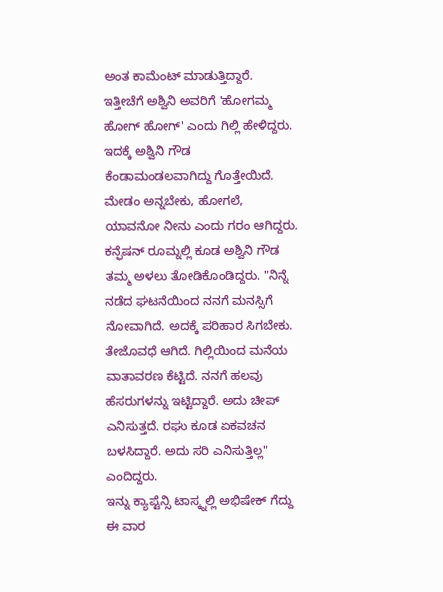ಅಂತ ಕಾಮೆಂಟ್ ಮಾಡುತ್ತಿದ್ದಾರೆ.
ಇತ್ತೀಚೆಗೆ ಅಶ್ವಿನಿ ಅವರಿಗೆ 'ಹೋಗಮ್ಮ ಹೋಗ್ ಹೋಗ್' ಎಂದು ಗಿಲ್ಲಿ ಹೇಳಿದ್ದರು. ಇದಕ್ಕೆ ಅಶ್ವಿನಿ ಗೌಡ ಕೆಂಡಾಮಂಡಲವಾಗಿದ್ದು ಗೊತ್ತೇಯಿದೆ. ಮೇಡಂ ಅನ್ನಬೇಕು, ಹೋಗಲೆ, ಯಾವನೋ ನೀನು ಎಂದು ಗರಂ ಆಗಿದ್ದರು. ಕನ್ಫೆಷನ್ ರೂಮ್ನಲ್ಲಿ ಕೂಡ ಅಶ್ವಿನಿ ಗೌಡ ತಮ್ಮ ಅಳಲು ತೋಡಿಕೊಂಡಿದ್ದರು. "ನಿನ್ನೆ ನಡೆದ ಘಟನೆಯಿಂದ ನನಗೆ ಮನಸ್ಸಿಗೆ ನೋವಾಗಿದೆ. ಅದಕ್ಕೆ ಪರಿಹಾರ ಸಿಗಬೇಕು. ತೇಜೊವಧೆ ಆಗಿದೆ. ಗಿಲ್ಲಿಯಿಂದ ಮನೆಯ ವಾತಾವರಣ ಕೆಟ್ಟಿದೆ. ನನಗೆ ಹಲವು ಹೆಸರುಗಳನ್ನು ಇಟ್ಟಿದ್ದಾರೆ. ಅದು ಚೀಪ್ ಎನಿಸುತ್ತದೆ. ರಘು ಕೂಡ ಏಕವಚನ ಬಳಸಿದ್ದಾರೆ. ಅದು ಸರಿ ಎನಿಸುತ್ತಿಲ್ಲ" ಎಂದಿದ್ದರು.
ಇನ್ನು ಕ್ಯಾಪ್ಟೆನ್ಸಿ ಟಾಸ್ಕ್ನಲ್ಲಿ ಅಭಿಷೇಕ್ ಗೆದ್ದು ಈ ವಾರ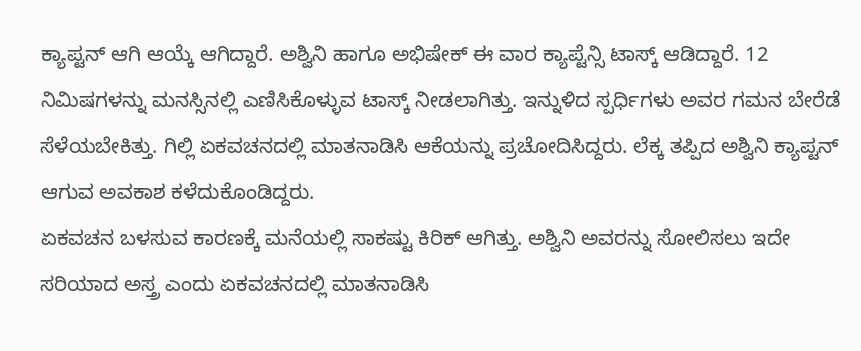ಕ್ಯಾಪ್ಟನ್ ಆಗಿ ಆಯ್ಕೆ ಆಗಿದ್ದಾರೆ. ಅಶ್ವಿನಿ ಹಾಗೂ ಅಭಿಷೇಕ್ ಈ ವಾರ ಕ್ಯಾಪ್ಟೆನ್ಸಿ ಟಾಸ್ಕ್ ಆಡಿದ್ದಾರೆ. 12 ನಿಮಿಷಗಳನ್ನು ಮನಸ್ಸಿನಲ್ಲಿ ಎಣಿಸಿಕೊಳ್ಳುವ ಟಾಸ್ಕ್ ನೀಡಲಾಗಿತ್ತು. ಇನ್ನುಳಿದ ಸ್ಪರ್ಧಿಗಳು ಅವರ ಗಮನ ಬೇರೆಡೆ ಸೆಳೆಯಬೇಕಿತ್ತು. ಗಿಲ್ಲಿ ಏಕವಚನದಲ್ಲಿ ಮಾತನಾಡಿಸಿ ಆಕೆಯನ್ನು ಪ್ರಚೋದಿಸಿದ್ದರು. ಲೆಕ್ಕ ತಪ್ಪಿದ ಅಶ್ವಿನಿ ಕ್ಯಾಪ್ಟನ್ ಆಗುವ ಅವಕಾಶ ಕಳೆದುಕೊಂಡಿದ್ದರು.
ಏಕವಚನ ಬಳಸುವ ಕಾರಣಕ್ಕೆ ಮನೆಯಲ್ಲಿ ಸಾಕಷ್ಟು ಕಿರಿಕ್ ಆಗಿತ್ತು. ಅಶ್ವಿನಿ ಅವರನ್ನು ಸೋಲಿಸಲು ಇದೇ ಸರಿಯಾದ ಅಸ್ತ್ರ ಎಂದು ಏಕವಚನದಲ್ಲಿ ಮಾತನಾಡಿಸಿ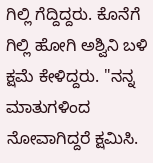ಗಿಲ್ಲಿ ಗೆದ್ದಿದ್ದರು. ಕೊನೆಗೆ ಗಿಲ್ಲಿ ಹೋಗಿ ಅಶ್ವಿನಿ ಬಳಿ ಕ್ಷಮೆ ಕೇಳಿದ್ದರು. "ನನ್ನ ಮಾತುಗಳಿಂದ ನೋವಾಗಿದ್ದರೆ ಕ್ಷಮಿಸಿ.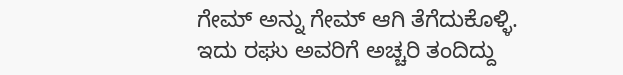ಗೇಮ್ ಅನ್ನು ಗೇಮ್ ಆಗಿ ತೆಗೆದುಕೊಳ್ಳಿ. ಇದು ರಘು ಅವರಿಗೆ ಅಚ್ಚರಿ ತಂದಿದ್ದು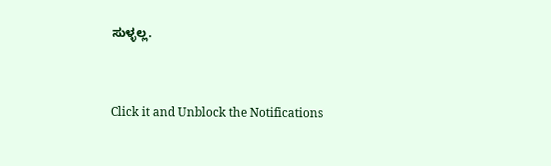ಸುಳ್ಳಲ್ಲ.


Click it and Unblock the Notifications